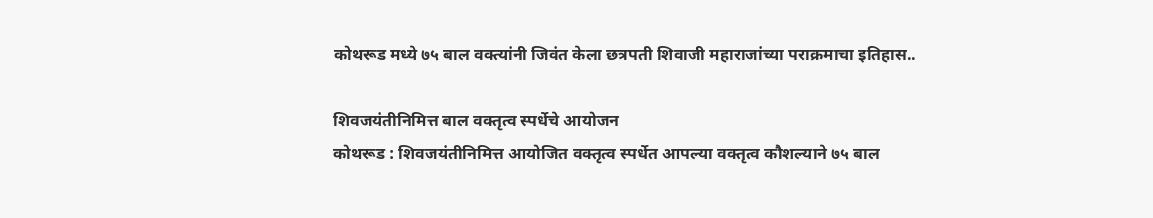कोथरूड मध्ये ७५ बाल वक्त्यांनी जिवंत केला छत्रपती शिवाजी महाराजांच्या पराक्रमाचा इतिहास..

शिवजयंतीनिमित्त बाल वक्तृत्व स्पर्धेचे आयोजन
कोथरूड : शिवजयंतीनिमित्त आयोजित वक्तृत्व स्पर्धेत आपल्या वक्तृत्व कौशल्याने ७५ बाल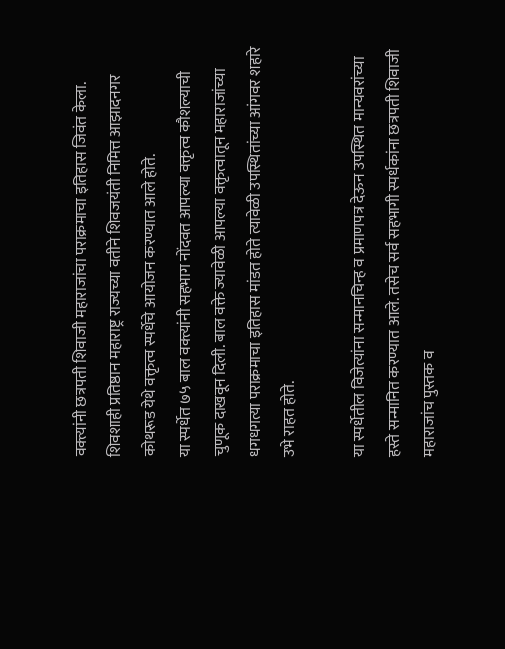वक्त्यांनी छत्रपती शिवाजी महाराजांचा पराक्रमाचा इतिहास जिवंत केला. शिवशाही प्रतिष्ठान महाराष्ट्र राज्यच्या वतीने शिवजयंती निमित्त आझादनगर कोथरूड येथे वक्तृत्व स्पर्धेचे आयोजन करण्यात आले होते.
या स्पर्धेत ७५ बाल वक्त्यांनी सहभाग नोंदवत आपल्या वक्तृत्व कौशल्याची चुणूक दाखवून दिली. बाल वक्ते ज्यावेळी आपल्या वक्तृत्वातून महाराजांच्या धगधगत्या पराक्रमाचा इतिहास मांडत होते त्यावेळी उपस्थितांच्या आंगवर शहारे उभे राहत होते.

या स्पर्धेतील विजेत्यांना सन्मानचिन्ह व प्रमाणपत्र देऊन उपस्थित मान्यवरांच्या हस्ते सन्मानित करण्यात आले. तसेच सर्व सहभागी स्पर्धकांना छत्रपती शिवाजी महाराजांच पुस्तक व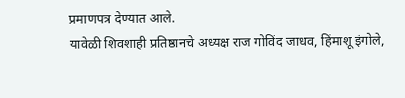प्रमाणपत्र देण्यात आले.
यावेळी शिवशाही प्रतिष्ठानचे अध्यक्ष राज गोविंद जाधव, हिंमाशू इंगोले,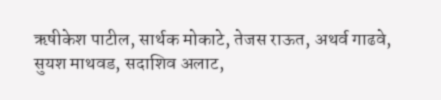ऋषीकेश पाटील, सार्थक मोकाटे, तेजस राऊत, अथर्व गाढवे, सुयश माथवड, सदाशिव अलाट,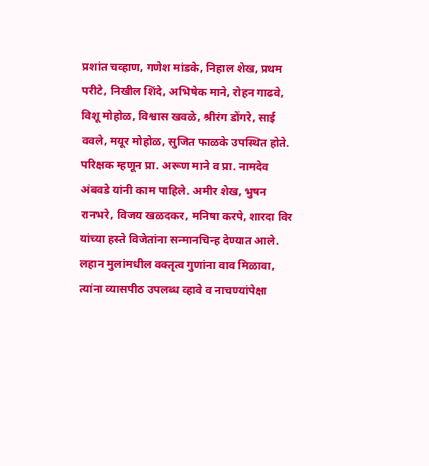प्रशांत चव्हाण, गणेश मांडके, निहाल शेख, प्रथम परीटे, निखील शिंदे, अभिषेक माने, रोहन गाढवे, विशू मोहोळ, विश्वास खवळे, श्रीरंग डोंगरे, साई ववले, मयूर मोहोळ, सुजित फाळके उपस्थित होते.
परिक्षक म्हणून प्रा. अरूण माने व प्रा. नामदेव अंबवडे यांनी काम पाहिले. अमीर शेख, भुषन रानभरे, विजय खळदकर, मनिषा करपे, शारदा विर यांच्या हस्ते विजेतांना सन्मानचिन्ह देण्यात आले. लहान मुलांमधील वक्तृत्व गुणांना वाव मिळावा, त्यांना व्यासपीठ उपलब्ध व्हावे व नाचण्यांपेक्षा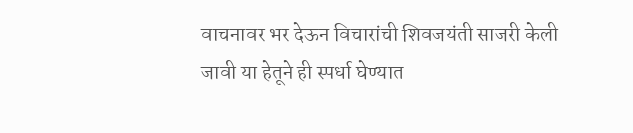वाचनावर भर देऊन विचारांची शिवजयंती साजरी केली जावी या हेतूने ही स्पर्धा घेण्यात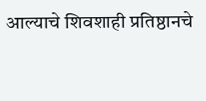आल्याचे शिवशाही प्रतिष्ठानचे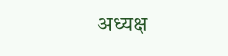अध्यक्ष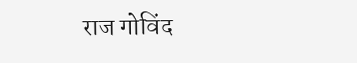राज गोविंद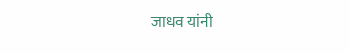जाधव यांनी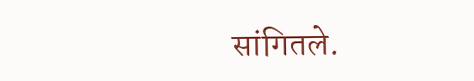सांगितले.